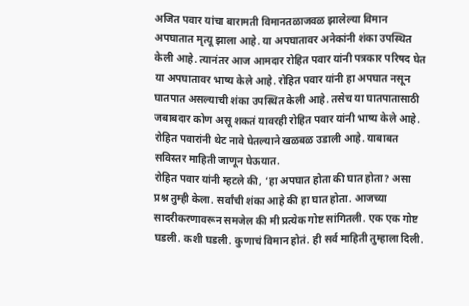अजित पवार यांचा बारामती विमानतळाजवळ झालेल्या विमान अपघातात मृत्यू झाला आहे. या अपघातावर अनेकांनी शंका उपस्थित केली आहे. त्यानंतर आज आमदार रोहित पवार यांनी पत्रकार परिषद घेत या अपघातावर भाष्य केले आहे. रोहित पवार यांनी हा अपघात नसून घातपात असल्याची शंका उपस्थित केली आहे. तसेच या घातपातासाठी जबाबदार कोण असू शकतं यावरही रोहित पवार यांनी भाष्य केले आहे. रोहित पवारांनी थेट नावे घेतल्याने खळबळ उडाली आहे. याबाबत सविस्तर माहिती जाणून घेऊयात.
रोहित पवार यांनी म्हटले की, ‘हा अपघात होता की घात होता? असा प्रश्न तुम्ही केला. सर्वांची शंका आहे की हा घात होता. आजच्या सादरीकरणावरून समजेल की मी प्रत्येक गोष्ट सांगितली. एक एक गोष्ट घडली. कशी घडली. कुणाचं विमान होतं. ही सर्व माहिती तुम्हाला दिली.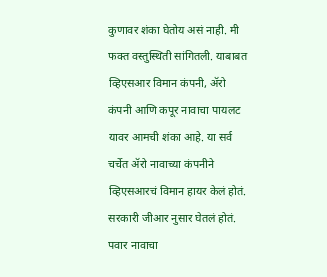कुणावर शंका घेतोय असं नाही. मी फक्त वस्तुस्थिती सांगितली. याबाबत व्हिएसआर विमान कंपनी, ॲरो कंपनी आणि कपूर नावाचा पायलट यावर आमची शंका आहे. या सर्व चर्चेत ॲरो नावाच्या कंपनीने व्हिएसआरचं विमान हायर केलं होतं. सरकारी जीआर नुसार घेतलं होतं. पवार नावाचा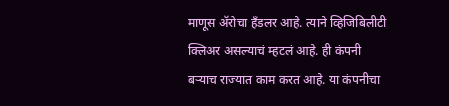माणूस ॲरोचा हँडलर आहे. त्याने व्हिजिबिलीटी क्लिअर असल्याचं म्हटलं आहे. ही कंपनी बऱ्याच राज्यात काम करत आहे. या कंपनीचा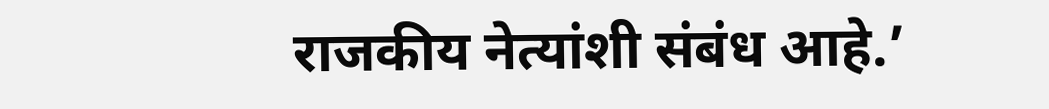राजकीय नेत्यांशी संबंध आहे.’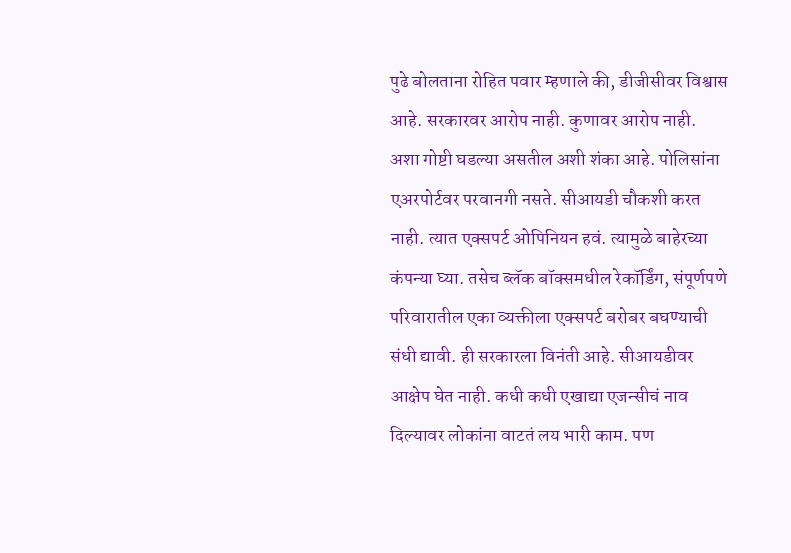पुढे बोलताना रोहित पवार म्हणाले की, डीजीसीवर विश्वास आहे. सरकारवर आरोप नाही. कुणावर आरोप नाही. अशा गोष्टी घडल्या असतील अशी शंका आहे. पोलिसांना एअरपोर्टवर परवानगी नसते. सीआयडी चौकशी करत नाही. त्यात एक्सपर्ट ओपिनियन हवं. त्यामुळे बाहेरच्या कंपन्या घ्या. तसेच ब्लॅक बॉक्समधील रेकॉर्डिंग, संपूर्णपणे परिवारातील एका व्यक्तीला एक्सपर्ट बरोबर बघण्याची संधी द्यावी. ही सरकारला विनंती आहे. सीआयडीवर आक्षेप घेत नाही. कधी कधी एखाद्या एजन्सीचं नाव दिल्यावर लोकांना वाटतं लय भारी काम. पण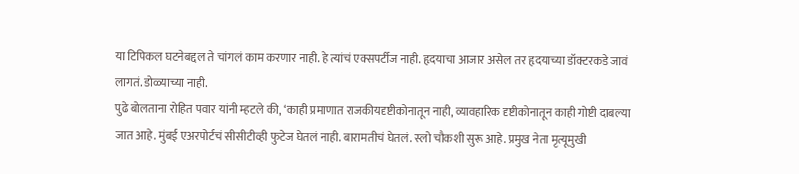या टिपिकल घटनेबद्दल ते चांगलं काम करणार नाही. हे त्यांचं एक्सपर्टीज नाही. हृदयाचा आजार असेल तर हृदयाच्या डॉक्टरकडे जावं लागतं. डोळ्याच्या नाही.
पुढे बोलताना रोहित पवार यांनी म्हटले की, ‘काही प्रमाणात राजकीयदृष्टीकोनातून नाही, व्यावहारिक दृष्टीकोनातून काही गोष्टी दाबल्या जात आहे. मुंबई एअरपोर्टचं सीसीटीव्ही फुटेज घेतलं नाही. बारामतीचं घेतलं. स्लो चौकशी सुरू आहे. प्रमुख नेता मृत्यूमुखी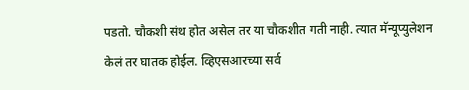पडतो. चौकशी संथ होत असेल तर या चौकशीत गती नाही. त्यात मॅन्यूप्युलेशन केलं तर घातक होईल. व्हिएसआरच्या सर्व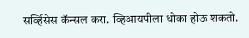सर्व्हिसेस कॅन्सल करा. व्हिआयपीला धोका होऊ शकतो.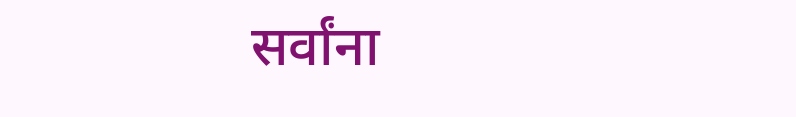सर्वांना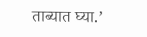ताब्यात घ्या.’